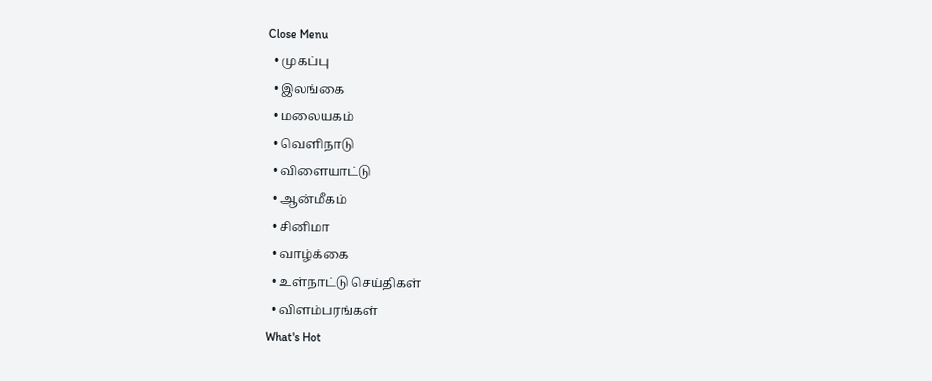Close Menu
  • முகப்பு
  • இலங்கை
  • மலையகம்
  • வெளிநாடு
  • விளையாட்டு
  • ஆன்மீகம்
  • சினிமா
  • வாழ்க்கை
  • உள்நாட்டு செய்திகள்
  • விளம்பரங்கள்
What's Hot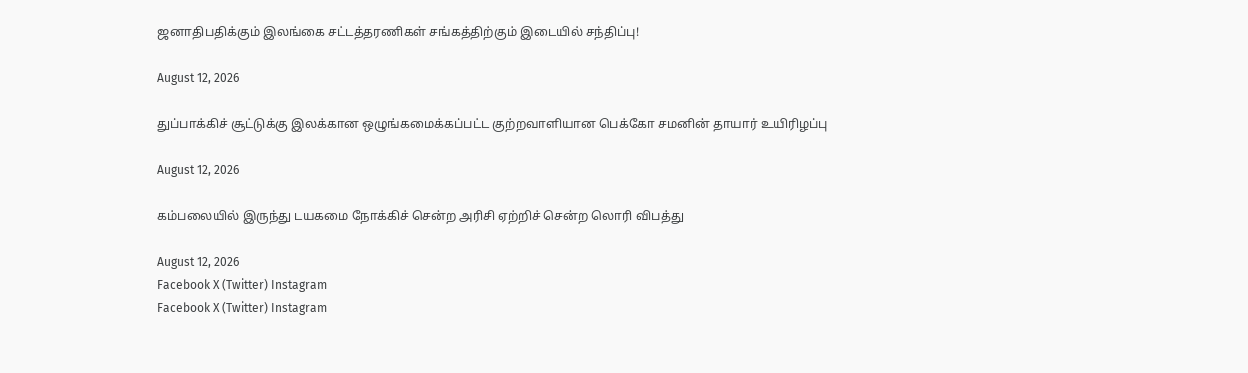ஜனாதிபதிக்கும் இலங்கை சட்டத்தரணிகள் சங்கத்திற்கும் இடையில் சந்திப்பு!

August 12, 2026

துப்பாக்கிச் சூட்டுக்கு இலக்கான ஒழுங்கமைக்கப்பட்ட குற்றவாளியான பெக்கோ சமனின் தாயார் உயிரிழப்பு

August 12, 2026

கம்பலையில் இருந்து டயகமை நோக்கிச் சென்ற அரிசி ஏற்றிச் சென்ற லொரி விபத்து

August 12, 2026
Facebook X (Twitter) Instagram
Facebook X (Twitter) Instagram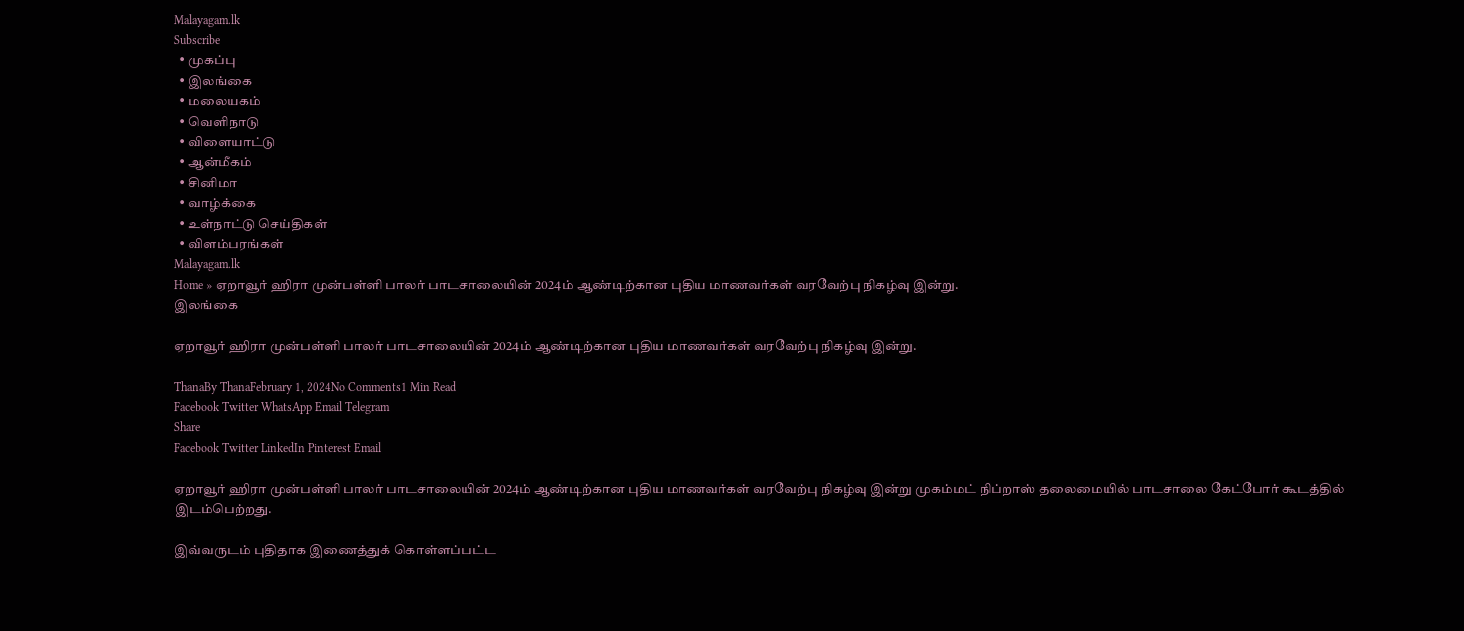Malayagam.lk
Subscribe
  • முகப்பு
  • இலங்கை
  • மலையகம்
  • வெளிநாடு
  • விளையாட்டு
  • ஆன்மீகம்
  • சினிமா
  • வாழ்க்கை
  • உள்நாட்டு செய்திகள்
  • விளம்பரங்கள்
Malayagam.lk
Home » ஏறாவூர் ஹிரா முன்பள்ளி பாலர் பாடசாலையின் 2024ம் ஆண்டிற்கான புதிய மாணவர்கள் வரவேற்பு நிகழ்வு இன்று.
இலங்கை

ஏறாவூர் ஹிரா முன்பள்ளி பாலர் பாடசாலையின் 2024ம் ஆண்டிற்கான புதிய மாணவர்கள் வரவேற்பு நிகழ்வு இன்று.

ThanaBy ThanaFebruary 1, 2024No Comments1 Min Read
Facebook Twitter WhatsApp Email Telegram
Share
Facebook Twitter LinkedIn Pinterest Email

ஏறாவூர் ஹிரா முன்பள்ளி பாலர் பாடசாலையின் 2024ம் ஆண்டிற்கான புதிய மாணவர்கள் வரவேற்பு நிகழ்வு இன்று முகம்மட் நிப்றாஸ் தலைமையில் பாடசாலை கேட்போர் கூடத்தில் இடம்பெற்றது.

இவ்வருடம் புதிதாக இணைத்துக் கொள்ளப்பட்ட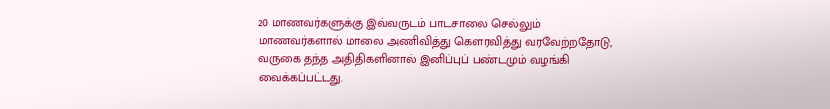20 மாணவர்களுக்கு இவ்வருடம் பாடசாலை செல்லும் மாணவர்களால் மாலை அணிவித்து கௌரவித்து வரவேற்றதோடு, வருகை தந்த அதிதிகளினால் இனிப்புப் பண்டமும் வழங்கி வைக்கப்பட்டது.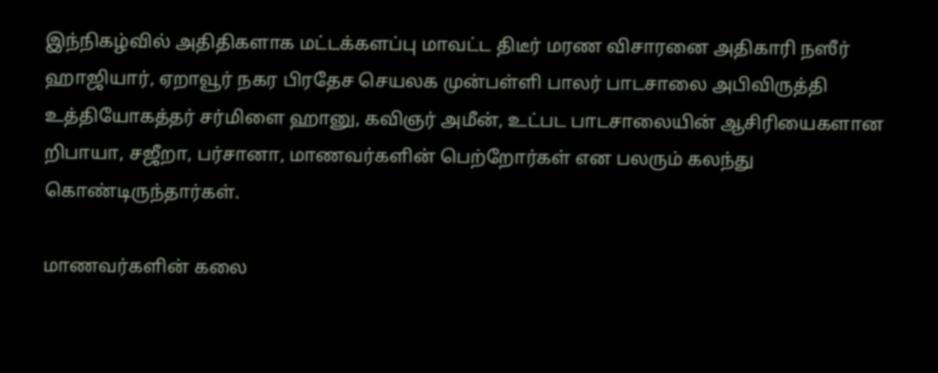இந்நிகழ்வில் அதிதிகளாக மட்டக்களப்பு மாவட்ட திடீர் மரண விசாரனை அதிகாரி நஸீர் ஹாஜியார், ஏறாவூர் நகர பிரதேச செயலக முன்பள்ளி பாலர் பாடசாலை அபிவிருத்தி உத்தியோகத்தர் சர்மிளை ஹானு, கவிஞர் அமீன், உட்பட பாடசாலையின் ஆசிரியைகளான றிபாயா, சஜீறா, பர்சானா, மாணவர்களின் பெற்றோர்கள் என பலரும் கலந்து கொண்டிருந்தார்கள்.

மாணவர்களின் கலை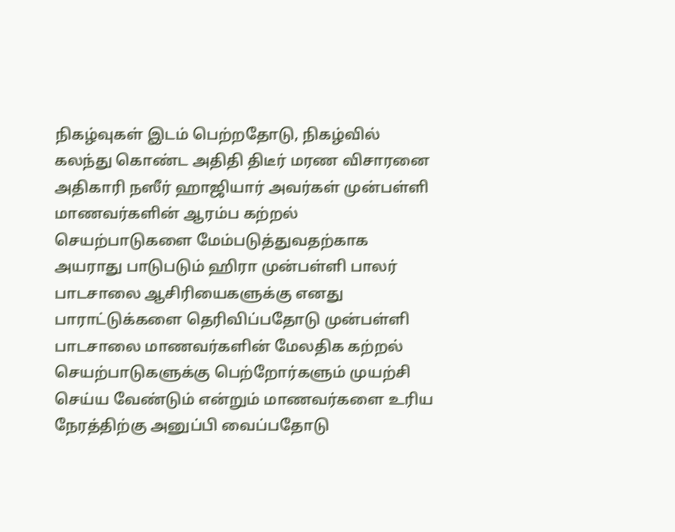நிகழ்வுகள் இடம் பெற்றதோடு, நிகழ்வில் கலந்து கொண்ட அதிதி திடீர் மரண விசாரனை அதிகாரி நஸீர் ஹாஜியார் அவர்கள் முன்பள்ளி மாணவர்களின் ஆரம்ப கற்றல் செயற்பாடுகளை மேம்படுத்துவதற்காக அயராது பாடுபடும் ஹிரா முன்பள்ளி பாலர் பாடசாலை ஆசிரியைகளுக்கு எனது பாராட்டுக்களை தெரிவிப்பதோடு முன்பள்ளி பாடசாலை மாணவர்களின் மேலதிக கற்றல் செயற்பாடுகளுக்கு பெற்றோர்களும் முயற்சி செய்ய வேண்டும் என்றும் மாணவர்களை உரிய நேரத்திற்கு அனுப்பி வைப்பதோடு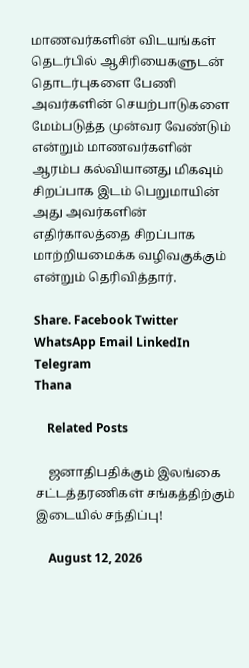மாணவர்களின் விடயங்கள் தெடர்பில் ஆசிரியைகளுடன் தொடர்புகளை பேணி அவர்களின் செயற்பாடுகளை மேம்படுத்த முன்வர வேண்டும் என்றும் மாணவர்களின் ஆரம்ப கல்வியானது மிகவும் சிறப்பாக இடம் பெறுமாயின் அது அவர்களின் எதிர்காலத்தை சிறப்பாக மாற்றியமைக்க வழிவகுக்கும் என்றும் தெரிவித்தார்.

Share. Facebook Twitter WhatsApp Email LinkedIn Telegram
Thana

    Related Posts

    ஜனாதிபதிக்கும் இலங்கை சட்டத்தரணிகள் சங்கத்திற்கும் இடையில் சந்திப்பு!

    August 12, 2026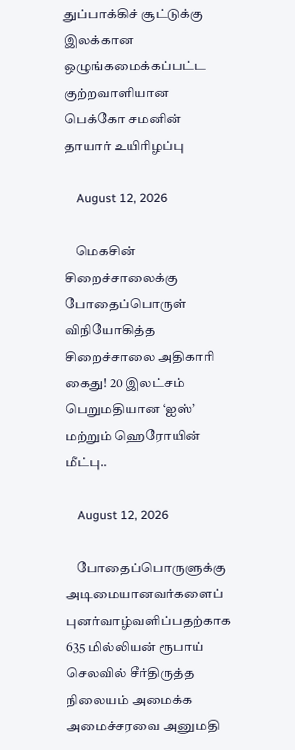துப்பாக்கிச் சூட்டுக்கு இலக்கான ஒழுங்கமைக்கப்பட்ட குற்றவாளியான பெக்கோ சமனின் தாயார் உயிரிழப்பு

    August 12, 2026

    மெகசின் சிறைச்சாலைக்கு போதைப்பொருள் விநியோகித்த சிறைச்சாலை அதிகாரி கைது! 20 இலட்சம் பெறுமதியான ‘ஐஸ்’ மற்றும் ஹெரோயின் மீட்பு..

    August 12, 2026

    போதைப்பொருளுக்கு அடிமையானவர்களைப் புனர்வாழ்வளிப்பதற்காக 635 மில்லியன் ரூபாய் செலவில் சீர்திருத்த நிலையம் அமைக்க அமைச்சரவை அனுமதி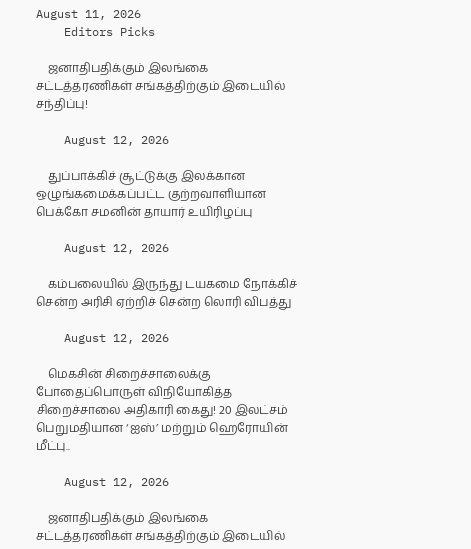August 11, 2026
    Editors Picks

    ஜனாதிபதிக்கும் இலங்கை சட்டத்தரணிகள் சங்கத்திற்கும் இடையில் சந்திப்பு!

    August 12, 2026

    துப்பாக்கிச் சூட்டுக்கு இலக்கான ஒழுங்கமைக்கப்பட்ட குற்றவாளியான பெக்கோ சமனின் தாயார் உயிரிழப்பு

    August 12, 2026

    கம்பலையில் இருந்து டயகமை நோக்கிச் சென்ற அரிசி ஏற்றிச் சென்ற லொரி விபத்து

    August 12, 2026

    மெகசின் சிறைச்சாலைக்கு போதைப்பொருள் விநியோகித்த சிறைச்சாலை அதிகாரி கைது! 20 இலட்சம் பெறுமதியான ‘ஐஸ்’ மற்றும் ஹெரோயின் மீட்பு..

    August 12, 2026

    ஜனாதிபதிக்கும் இலங்கை சட்டத்தரணிகள் சங்கத்திற்கும் இடையில்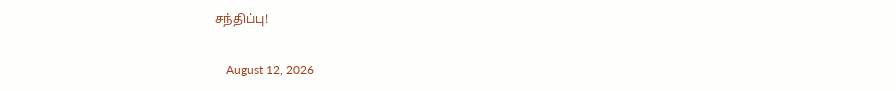சந்திப்பு!

    August 12, 2026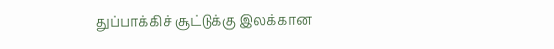துப்பாக்கிச் சூட்டுக்கு இலக்கான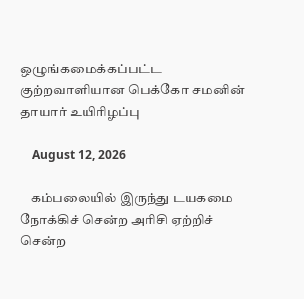ஒழுங்கமைக்கப்பட்ட குற்றவாளியான பெக்கோ சமனின் தாயார் உயிரிழப்பு

    August 12, 2026

    கம்பலையில் இருந்து டயகமை நோக்கிச் சென்ற அரிசி ஏற்றிச் சென்ற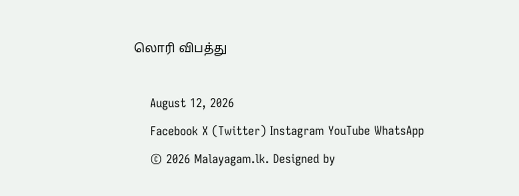லொரி விபத்து

    August 12, 2026
    Facebook X (Twitter) Instagram YouTube WhatsApp
    © 2026 Malayagam.lk. Designed by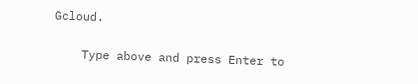Gcloud.

    Type above and press Enter to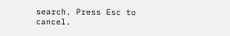search. Press Esc to cancel.